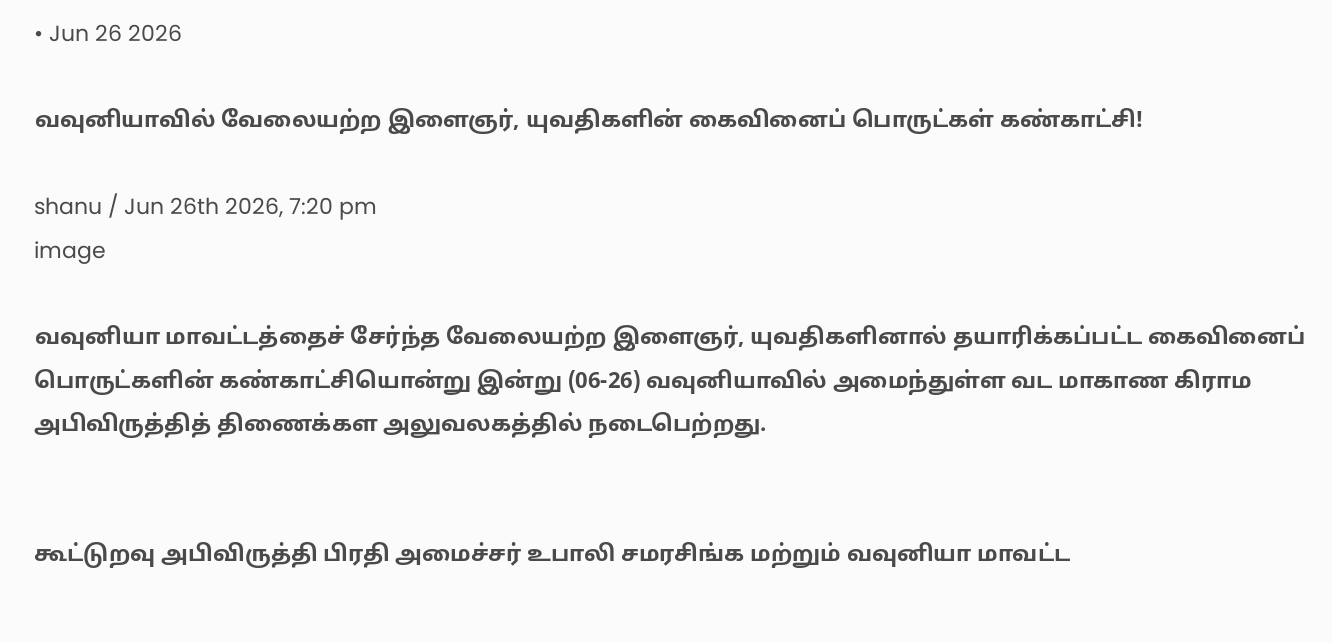• Jun 26 2026

வவுனியாவில் வேலையற்ற இளைஞர், யுவதிகளின் கைவினைப் பொருட்கள் கண்காட்சி!

shanu / Jun 26th 2026, 7:20 pm
image

வவுனியா மாவட்டத்தைச் சேர்ந்த வேலையற்ற இளைஞர், யுவதிகளினால் தயாரிக்கப்பட்ட கைவினைப் பொருட்களின் கண்காட்சியொன்று இன்று (06-26) வவுனியாவில் அமைந்துள்ள வட மாகாண கிராம அபிவிருத்தித் திணைக்கள அலுவலகத்தில் நடைபெற்றது.


கூட்டுறவு அபிவிருத்தி பிரதி அமைச்சர் உபாலி சமரசிங்க மற்றும் வவுனியா மாவட்ட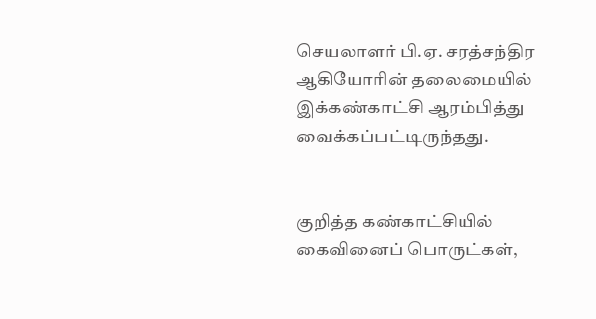செயலாளர் பி.ஏ. சரத்சந்திர ஆகியோரின் தலைமையில் இக்கண்காட்சி ஆரம்பித்து வைக்கப்பட்டிருந்தது.


குறித்த கண்காட்சியில் கைவினைப் பொருட்கள்,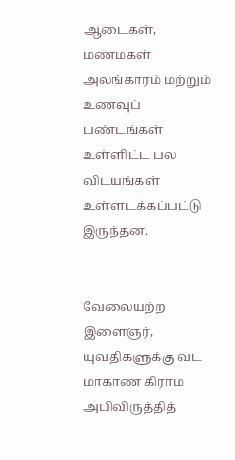ஆடைகள், மணமகள் அலங்காரம் மற்றும் உணவுப் பண்டங்கள் உள்ளிட்ட பல விடயங்கள் உள்ளடக்கப்பட்டு இருந்தன.


வேலையற்ற இளைஞர், யுவதிகளுக்கு வட மாகாண கிராம அபிவிருத்தித்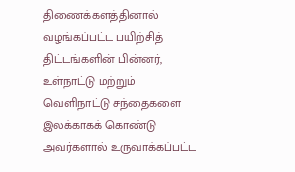திணைக்களத்தினால் வழங்கப்பட்ட பயிற்சித் திட்டங்களின் பின்னர், உள்நாட்டு மற்றும் வெளிநாட்டு சந்தைகளை இலக்காகக் கொண்டு அவர்களால் உருவாக்கப்பட்ட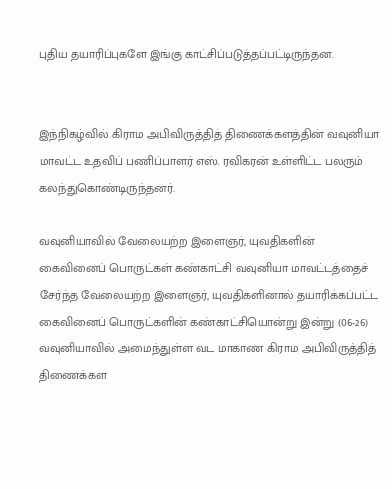புதிய தயாரிப்புகளே இங்கு காட்சிப்படுத்தப்பட்டிருந்தன.


இந்நிகழ்வில் கிராம அபிவிருத்தித் திணைக்களத்தின் வவுனியா மாவட்ட உதவிப் பணிப்பாளர் எஸ். ரவிகரன் உள்ளிட்ட பலரும் கலந்துகொண்டிருந்தனர்.

வவுனியாவில் வேலையற்ற இளைஞர், யுவதிகளின் கைவினைப் பொருட்கள் கண்காட்சி வவுனியா மாவட்டத்தைச் சேர்ந்த வேலையற்ற இளைஞர், யுவதிகளினால் தயாரிக்கப்பட்ட கைவினைப் பொருட்களின் கண்காட்சியொன்று இன்று (06-26) வவுனியாவில் அமைந்துள்ள வட மாகாண கிராம அபிவிருத்தித் திணைக்கள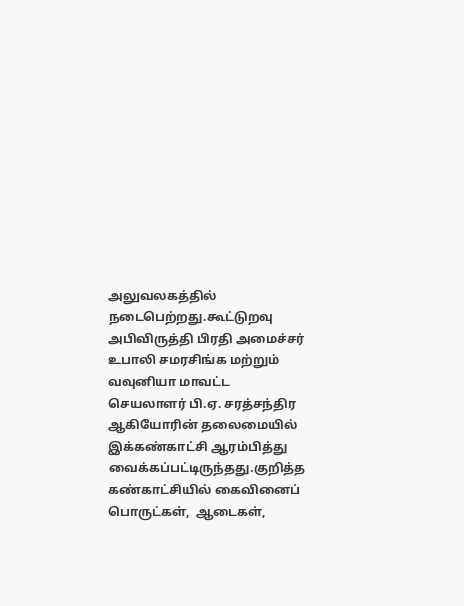அலுவலகத்தில் நடைபெற்றது.கூட்டுறவு அபிவிருத்தி பிரதி அமைச்சர் உபாலி சமரசிங்க மற்றும் வவுனியா மாவட்ட செயலாளர் பி.ஏ. சரத்சந்திர ஆகியோரின் தலைமையில் இக்கண்காட்சி ஆரம்பித்து வைக்கப்பட்டிருந்தது.குறித்த கண்காட்சியில் கைவினைப் பொருட்கள்,  ஆடைகள்,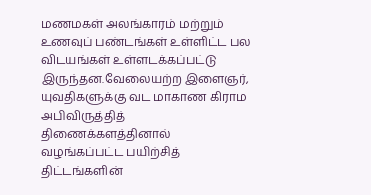மணமகள் அலங்காரம் மற்றும் உணவுப் பண்டங்கள் உள்ளிட்ட பல விடயங்கள் உள்ளடக்கப்பட்டு இருந்தன.வேலையற்ற இளைஞர், யுவதிகளுக்கு வட மாகாண கிராம அபிவிருத்தித் திணைக்களத்தினால் வழங்கப்பட்ட பயிற்சித் திட்டங்களின்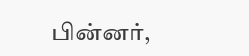பின்னர்,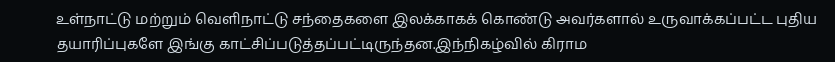உள்நாட்டு மற்றும் வெளிநாட்டு சந்தைகளை இலக்காகக் கொண்டு அவர்களால் உருவாக்கப்பட்ட புதிய தயாரிப்புகளே இங்கு காட்சிப்படுத்தப்பட்டிருந்தன.இந்நிகழ்வில் கிராம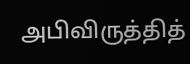அபிவிருத்தித்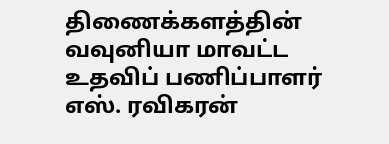திணைக்களத்தின் வவுனியா மாவட்ட உதவிப் பணிப்பாளர் எஸ். ரவிகரன்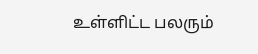உள்ளிட்ட பலரும்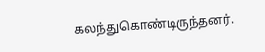கலந்துகொண்டிருந்தனர்.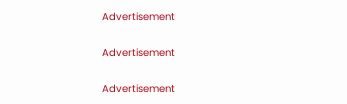Advertisement

Advertisement

Advertisement